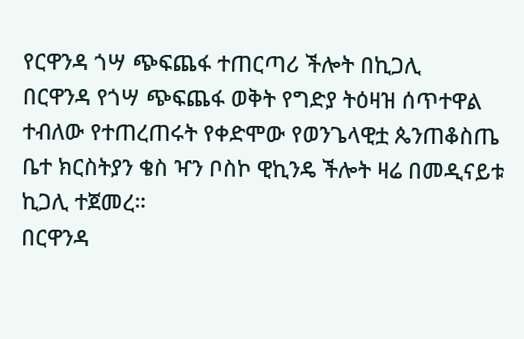የርዋንዳ ጎሣ ጭፍጨፋ ተጠርጣሪ ችሎት በኪጋሊ
በርዋንዳ የጎሣ ጭፍጨፋ ወቅት የግድያ ትዕዛዝ ሰጥተዋል ተብለው የተጠረጠሩት የቀድሞው የወንጌላዊቷ ጴንጠቆስጤ ቤተ ክርስትያን ቄስ ዣን ቦስኮ ዊኪንዴ ችሎት ዛሬ በመዲናይቱ ኪጋሊ ተጀመረ።
በርዋንዳ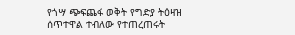የጎሣ ጭፍጨፋ ወቅት የግድያ ትዕዛዝ ሰጥተዋል ተብለው የተጠረጠሩት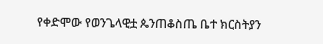የቀድሞው የወንጌላዊቷ ጴንጠቆስጤ ቤተ ክርስትያን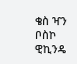ቄስ ዣን ቦስኮ ዊኪንዴ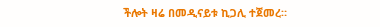ችሎት ዛሬ በመዲናይቱ ኪጋሊ ተጀመረ።